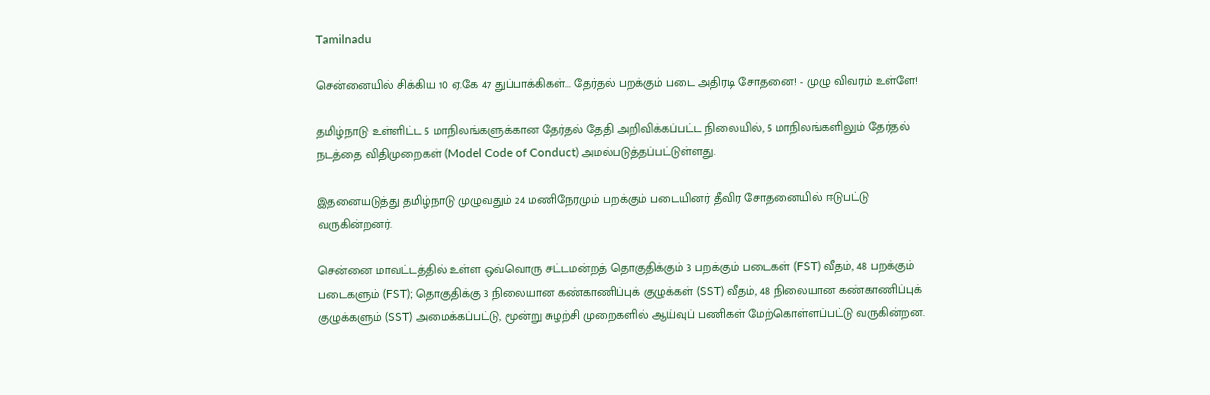Tamilnadu

சென்னையில் சிக்கிய 10 ஏ.கே 47 துப்பாக்கிகள்... தேர்தல் பறக்கும் படை அதிரடி சோதனை! - முழு விவரம் உள்ளே!

தமிழ்நாடு உள்ளிட்ட 5 மாநிலங்களுக்கான தேர்தல் தேதி அறிவிக்கப்பட்ட நிலையில், 5 மாநிலங்களிலும் தேர்தல் நடத்தை விதிமுறைகள் (Model Code of Conduct) அமல்படுத்தப்பட்டுள்ளது.

இதனையடுத்து தமிழ்நாடு முழுவதும் 24 மணிநேரமும் பறக்கும் படையினர் தீவிர சோதனையில் ஈடுபட்டு வருகின்றனர்.

சென்னை மாவட்டத்தில் உள்ள ஒவ்வொரு சட்டமன்றத் தொகுதிக்கும் 3 பறக்கும் படைகள் (FST) வீதம், 48 பறக்கும் படைகளும் (FST); தொகுதிக்கு 3 நிலையான கண்காணிப்புக் குழுக்கள் (SST) வீதம், 48 நிலையான கண்காணிப்புக் குழுக்களும் (SST) அமைக்கப்பட்டு, மூன்று சுழற்சி முறைகளில் ஆய்வுப் பணிகள் மேற்கொள்ளப்பட்டு வருகின்றன.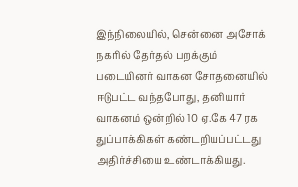இந்நிலையில், சென்னை அசோக் நகரில் தேர்தல் பறக்கும் படையினர் வாகன சோதனையில் ஈடுபட்ட வந்தபோது, தனியார் வாகனம் ஒன்றில் 10 ஏ.கே 47 ரக துப்பாக்கிகள் கண்டறியப்பட்டது அதிர்ச்சியை உண்டாக்கியது.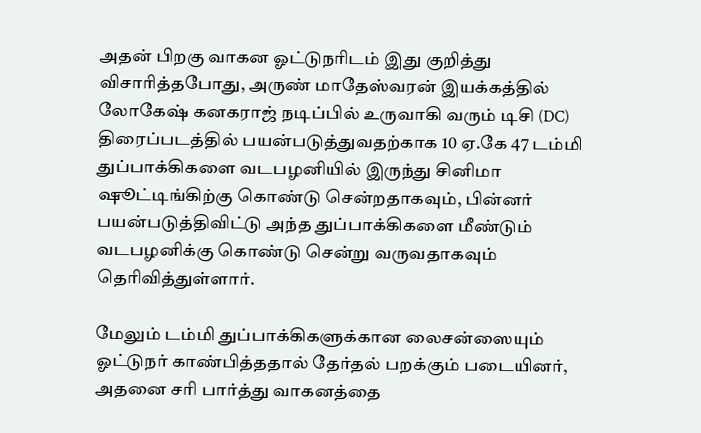அதன் பிறகு வாகன ஓட்டுநரிடம் இது குறித்து விசாரித்தபோது, அருண் மாதேஸ்வரன் இயக்கத்தில் லோகேஷ் கனகராஜ் நடிப்பில் உருவாகி வரும் டிசி (DC) திரைப்படத்தில் பயன்படுத்துவதற்காக 10 ஏ.கே 47 டம்மி துப்பாக்கிகளை வடபழனியில் இருந்து சினிமா ஷூட்டிங்கிற்கு கொண்டு சென்றதாகவும், பின்னர் பயன்படுத்திவிட்டு அந்த துப்பாக்கிகளை மீண்டும் வடபழனிக்கு கொண்டு சென்று வருவதாகவும் தெரிவித்துள்ளார்.

மேலும் டம்மி துப்பாக்கிகளுக்கான லைசன்ஸையும் ஓட்டுநர் காண்பித்ததால் தேர்தல் பறக்கும் படையினர், அதனை சரி பார்த்து வாகனத்தை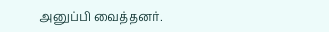அனுப்பி வைத்தனர்.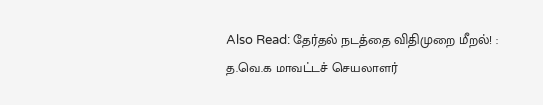Also Read: தேர்தல் நடத்தை விதிமுறை மீறல்! : த.வெ.க மாவட்டச் செயலாளர்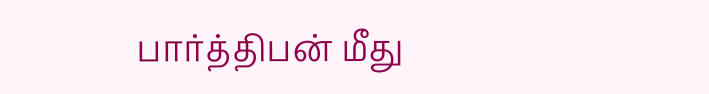பார்த்திபன் மீது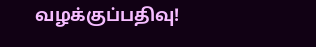வழக்குப்பதிவு!